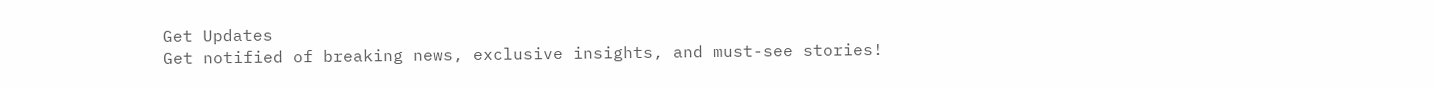Get Updates
Get notified of breaking news, exclusive insights, and must-see stories!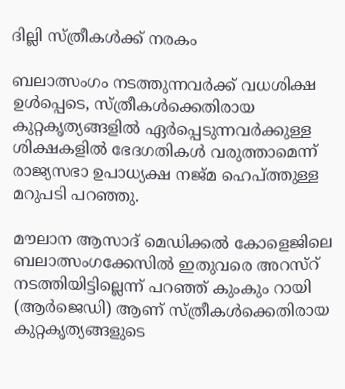ദില്ലി സ്ത്രീകള്‍ക്ക് നരകം

ബലാത്സംഗം നടത്തുന്നവര്‍ക്ക് വധശിക്ഷ ഉള്‍പ്പെടെ, സ്ത്രീകള്‍ക്കെതിരായ കുറ്റകൃത്യങ്ങളില്‍ ഏര്‍പ്പെടുന്നവര്‍ക്കുള്ള ശിക്ഷകളില്‍ ഭേദഗതികള്‍ വരുത്താമെന്ന് രാജ്യസഭാ ഉപാധ്യക്ഷ നജ്മ ഹെപ്ത്തുള്ള മറുപടി പറഞ്ഞു.

മൗലാന ആസാദ് മെഡിക്കല്‍ കോളെജിലെ ബലാത്സംഗക്കേസില്‍ ഇതുവരെ അറസ്റ് നടത്തിയിട്ടില്ലെന്ന് പറഞ്ഞ് കുംകും റായി (ആര്‍ജെഡി) ആണ് സ്ത്രീകള്‍ക്കെതിരായ കുറ്റകൃത്യങ്ങളുടെ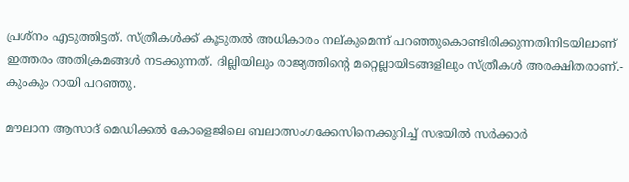പ്രശ്നം എടുത്തിട്ടത്. സ്ത്രീകള്‍ക്ക് കൂടുതല്‍ അധികാരം നല്കുമെന്ന് പറഞ്ഞുകൊണ്ടിരിക്കുന്നതിനിടയിലാണ് ഇത്തരം അതിക്രമങ്ങള്‍ നടക്കുന്നത്. ദില്ലിയിലും രാജ്യത്തിന്റെ മറ്റെല്ലായിടങ്ങളിലും സ്ത്രീകള്‍ അരക്ഷിതരാണ്.- കുംകും റായി പറഞ്ഞു.

മൗലാന ആസാദ് മെഡിക്കല്‍ കോളെജിലെ ബലാത്സംഗക്കേസിനെക്കുറിച്ച് സഭയില്‍ സര്‍ക്കാര്‍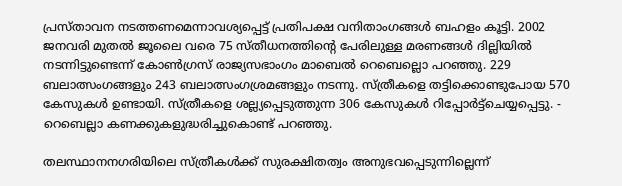പ്രസ്താവന നടത്തണമെന്നാവശ്യപ്പെട്ട് പ്രതിപക്ഷ വനിതാംഗങ്ങള്‍ ബഹളം കൂട്ടി. 2002 ജനവരി മുതല്‍ ജൂലൈ വരെ 75 സ്തീധനത്തിന്റെ പേരിലുള്ള മരണങ്ങള്‍ ദില്ലിയില്‍ നടന്നിട്ടുണ്ടെന്ന് കോണ്‍ഗ്രസ് രാജ്യസഭാംഗം മാബെല്‍ റെബെല്ലൊ പറഞ്ഞു. 229 ബലാത്സംഗങ്ങളും 243 ബലാത്സംഗശ്രമങ്ങളും നടന്നു. സ്ത്രീകളെ തട്ടിക്കൊണ്ടുപോയ 570 കേസുകള്‍ ഉണ്ടായി. സ്ത്രീകളെ ശല്ല്യപ്പെടുത്തുന്ന 306 കേസുകള്‍ റിപ്പോര്‍ട്ട്ചെയ്യപ്പെട്ടു. - റെബെല്ലാ കണക്കുകളുദ്ധരിച്ചുകൊണ്ട് പറഞ്ഞു.

തലസ്ഥാനനഗരിയിലെ സ്ത്രീകള്‍ക്ക് സുരക്ഷിതത്വം അനുഭവപ്പെടുന്നില്ലെന്ന്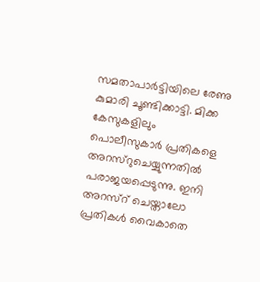സമതാപാര്‍ട്ടിയിലെ രേണു കുമാരി ചൂണ്ടിക്കാട്ടി. മിക്ക കേസുകളിലും പൊലീസുകാര്‍ പ്രതികളെ അറസ്റുചെയ്യുന്നതില്‍ പരാജയപ്പെടുന്നു. ഇനി അറസ്റ് ചെയ്താലോ പ്രതികള്‍ വൈകാതെ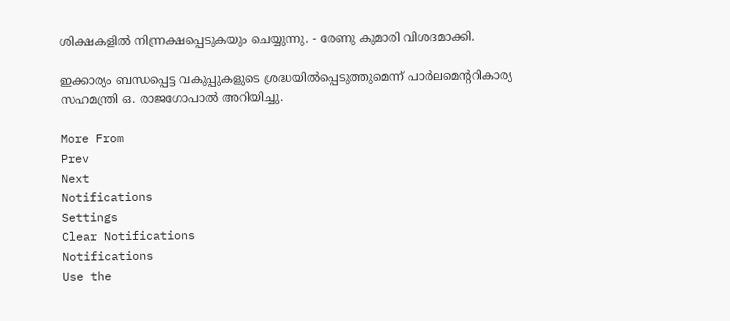ശിക്ഷകളില്‍ നിന്ന്രക്ഷപ്പെടുകയും ചെയ്യുന്നു. - രേണു കുമാരി വിശദമാക്കി.

ഇക്കാര്യം ബന്ധപ്പെട്ട വകുപ്പുകളുടെ ശ്രദ്ധയില്‍പ്പെടുത്തുമെന്ന് പാര്‍ലമെന്ററികാര്യ സഹമന്ത്രി ഒ. രാജഗോപാല്‍ അറിയിച്ചു.

More From
Prev
Next
Notifications
Settings
Clear Notifications
Notifications
Use the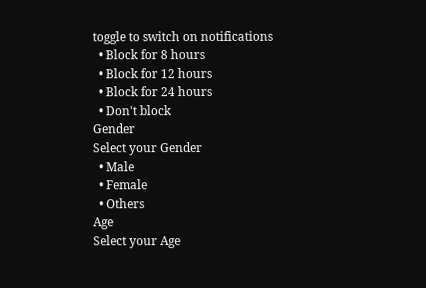toggle to switch on notifications
  • Block for 8 hours
  • Block for 12 hours
  • Block for 24 hours
  • Don't block
Gender
Select your Gender
  • Male
  • Female
  • Others
Age
Select your Age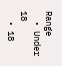Range
  • Under 18
  • 18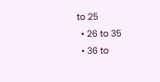to 25
  • 26 to 35
  • 36 to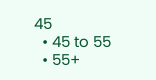45
  • 45 to 55
  • 55+